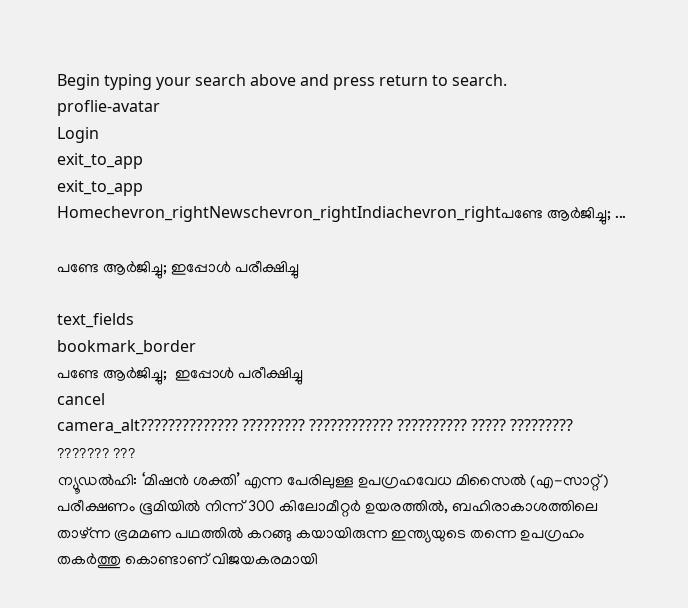Begin typing your search above and press return to search.
proflie-avatar
Login
exit_to_app
exit_to_app
Homechevron_rightNewschevron_rightIndiachevron_rightപണ്ടേ ആർജിച്ചു; ...

പണ്ടേ ആർജിച്ചു; ഇപ്പോൾ പരീക്ഷിച്ചു

text_fields
bookmark_border
പണ്ടേ ആർജിച്ചു;  ഇപ്പോൾ പരീക്ഷിച്ചു
cancel
camera_alt?????????????? ????????? ???????????? ?????????? ????? ????????? ??????? ???
ന്യൂഡൽഹി: ‘മിഷൻ ശക്തി’ എന്ന പേരിലുള്ള ഉപഗ്രഹവേധ മിസൈൽ (എ-സാറ്റ്) പരീക്ഷണം ഭൂമിയിൽ നിന്ന് 300 കിലോമീറ്റർ ഉയരത്തിൽ, ബഹിരാകാശത്തിലെ താഴ്ന്ന ഭ്രമമണ പഥത്തിൽ കറങ്ങു കയായിരുന്ന ഇന്ത്യയുടെ തന്നെ ഉപഗ്രഹം തകർത്തു കൊണ്ടാണ് വിജയകരമായി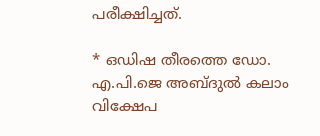പരീക്ഷിച്ചത്.

* ഒഡിഷ തീരത്തെ ഡോ. എ.പി.ജെ അബ്ദുൽ കലാം വിക്ഷേപ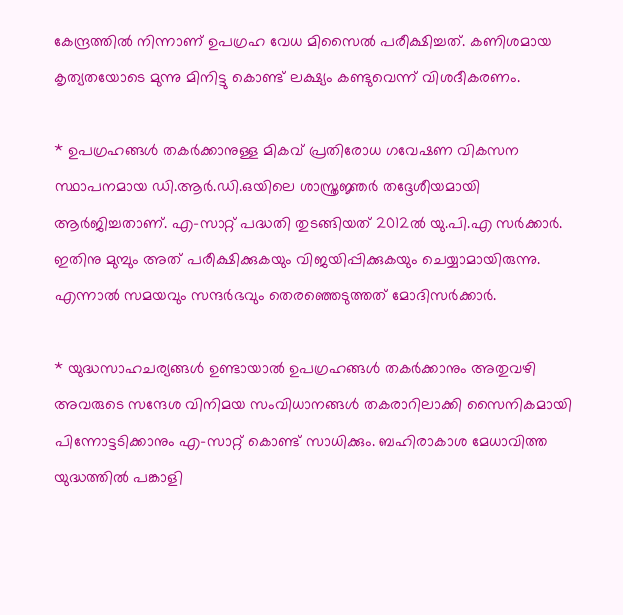കേന്ദ്രത്തിൽ നിന്നാണ് ഉപഗ്രഹ വേധ മിസൈൽ പരീക്ഷിച്ചത്. കണിശമായ കൃത്യതയോടെ മുന്നു മിനിട്ടു കൊണ്ട് ലക്ഷ്യം കണ്ടുവെന്ന് വിശദീകരണം.

* ഉപഗ്രഹങ്ങൾ തകർക്കാനുള്ള മികവ് പ്രതിരോധ ഗവേഷണ വികസന സ്ഥാപനമായ ഡി.ആർ.ഡി.ഒയിലെ ശാസ്ത്രജ്ഞർ തദ്ദേശീയമായി ആർജിച്ചതാണ്. എ-സാറ്റ് പദ്ധതി തുടങ്ങിയത് 2012ൽ യു.പി.എ സർക്കാർ. ഇതിനു മുമ്പും അത് പരീക്ഷിക്കുകയും വിജയിപ്പിക്കുകയും ചെയ്യാമായിരുന്നു. എന്നാൽ സമയവും സന്ദർഭവും തെരഞ്ഞെടുത്തത് മോദിസർക്കാർ.

* യുദ്ധസാഹചര്യങ്ങൾ ഉണ്ടായാൽ ഉപഗ്രഹങ്ങൾ തകർക്കാനും അതുവഴി അവരുടെ സന്ദേശ വിനിമയ സംവിധാനങ്ങൾ തകരാറിലാക്കി സൈനികമായി പിന്നോട്ടടിക്കാനും എ-സാറ്റ് കൊണ്ട് സാധിക്കും. ബഹിരാകാശ മേധാവിത്ത യുദ്ധത്തിൽ പങ്കാളി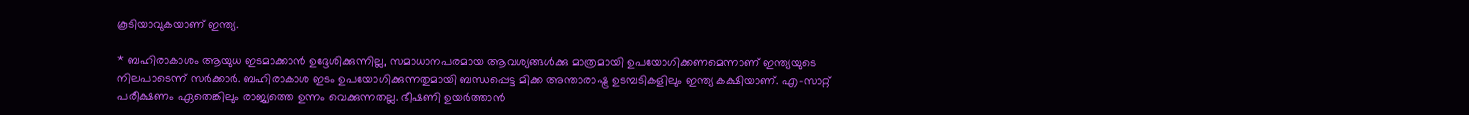കൂടിയാവുകയാണ് ഇന്ത്യ.

* ബഹിരാകാശം ആയുധ ഇടമാക്കാൻ ഉദ്ദേശിക്കുന്നില്ല, സമാധാനപരമായ ആവശ്യങ്ങൾക്കു മാത്രമായി ഉപയോഗിക്കണമെന്നാണ് ഇന്ത്യയുടെ നിലപാടെന്ന് സർക്കാർ. ബഹിരാകാശ ഇടം ഉപയോഗിക്കുന്നതുമായി ബന്ധപ്പെട്ട മിക്ക അന്താരാഷ്ട്ര ഉടമ്പടികളിലും ഇന്ത്യ കക്ഷിയാണ്. എ-സാറ്റ് പരീക്ഷണം ഏതെങ്കിലും രാജ്യത്തെ ഉന്നം വെക്കുന്നതല്ല. ഭീഷണി ഉയർത്താൻ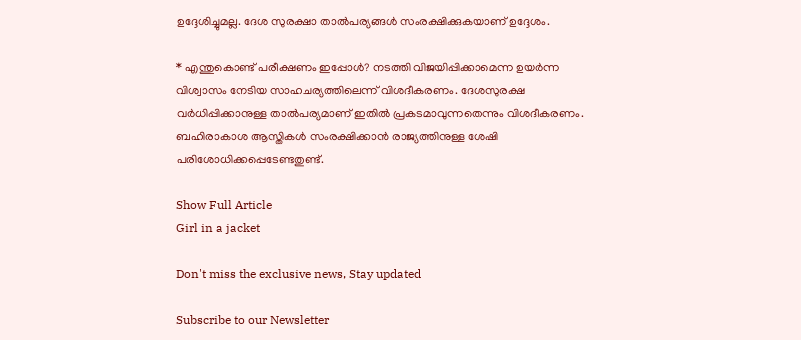ഉദ്ദേശിച്ചുമല്ല. ദേശ സുരക്ഷാ താൽപര്യങ്ങൾ സംരക്ഷിക്കുകയാണ് ഉദ്ദേശം.

* എന്തുകൊണ്ട് പരീക്ഷണം ഇപ്പോൾ? നടത്തി വിജയിപ്പിക്കാമെന്ന ഉയർന്ന വിശ്വാസം നേടിയ സാഹചര്യത്തിലെന്ന് വിശദീകരണം. ദേശസുരക്ഷ വർധിപ്പിക്കാനുള്ള താൽപര്യമാണ് ഇതിൽ പ്രകടമാവുന്നതെന്നും വിശദീകരണം. ബഹിരാകാശ ആസ്തികൾ സംരക്ഷിക്കാൻ രാജ്യത്തിനുള്ള ശേഷി പരിശോധിക്കപ്പെടേണ്ടതുണ്ട്.

Show Full Article
Girl in a jacket

Don't miss the exclusive news, Stay updated

Subscribe to our Newsletter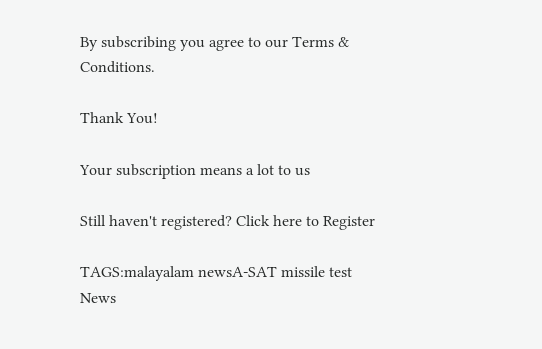By subscribing you agree to our Terms & Conditions.

Thank You!

Your subscription means a lot to us

Still haven't registered? Click here to Register

TAGS:malayalam newsA-SAT missile test
News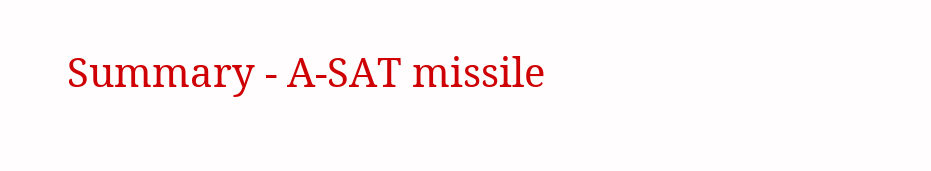Summary - A-SAT missile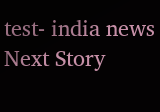test- india news
Next Story